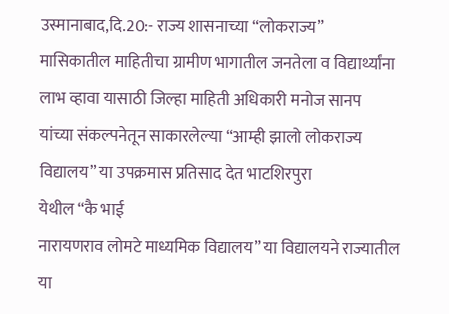उस्मानाबाद,दि.20:- राज्य शासनाच्या “लोकराज्य”
मासिकातील माहितीचा ग्रामीण भागातील जनतेला व विद्यार्थ्यांना लाभ व्हावा यासाठी जिल्हा माहिती अधिकारी मनोज सानप
यांच्या संकल्पनेतून साकारलेल्या “आम्ही झालो लोकराज्य विद्यालय” या उपक्रमास प्रतिसाद देत भाटशिरपुरा
येथील “कै भाई
नारायणराव लोमटे माध्यमिक विद्यालय” या विद्यालयने राज्यातील या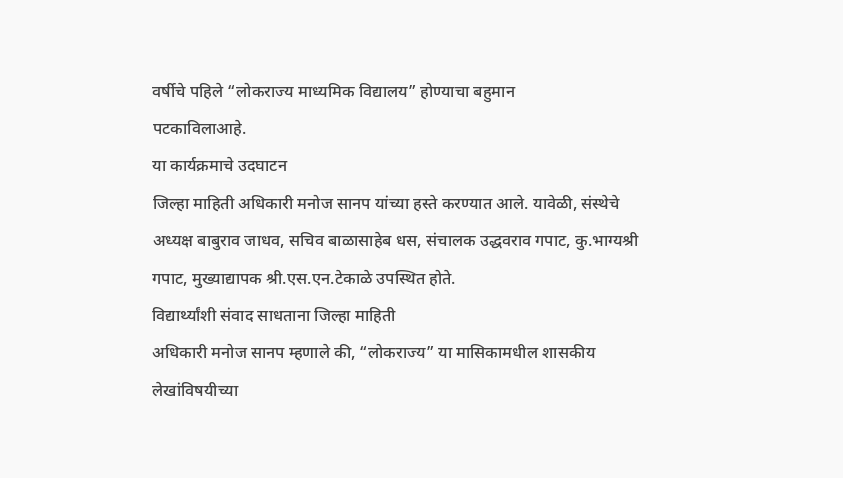वर्षीचे पहिले “लोकराज्य माध्यमिक विद्यालय” होण्याचा बहुमान
पटकाविलाआहे.
या कार्यक्रमाचे उदघाटन
जिल्हा माहिती अधिकारी मनोज सानप यांच्या हस्ते करण्यात आले. यावेळी, संस्थेचे
अध्यक्ष बाबुराव जाधव, सचिव बाळासाहेब धस, संचालक उद्धवराव गपाट, कु.भाग्यश्री
गपाट, मुख्याद्यापक श्री.एस.एन.टेकाळे उपस्थित होते.
विद्यार्थ्यांशी संवाद साधताना जिल्हा माहिती
अधिकारी मनोज सानप म्हणाले की, “लोकराज्य” या मासिकामधील शासकीय
लेखांविषयीच्या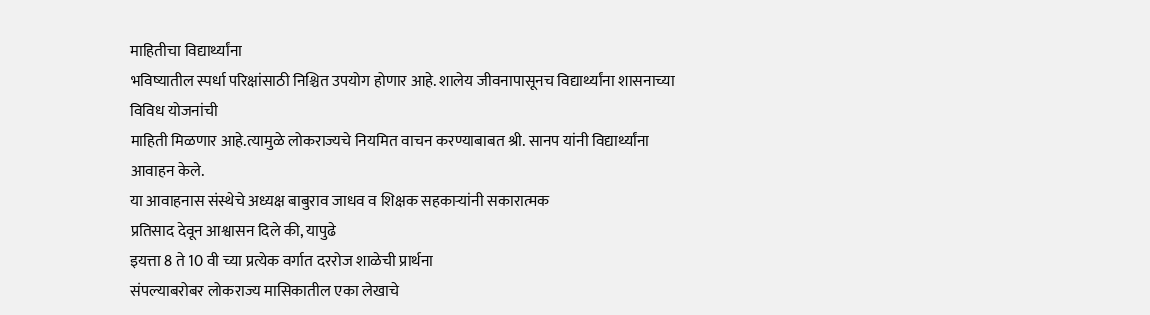माहितीचा विद्यार्थ्यांना
भविष्यातील स्पर्धा परिक्षांसाठी निश्चित उपयोग होणार आहे. शालेय जीवनापासूनच विद्यार्थ्यांना शासनाच्या विविध योजनांची
माहिती मिळणार आहे.त्यामुळे लोकराज्यचे नियमित वाचन करण्याबाबत श्री. सानप यांनी विद्यार्थ्यांना आवाहन केले.
या आवाहनास संस्थेचे अध्यक्ष बाबुराव जाधव व शिक्षक सहकाऱ्यांनी सकारात्मक
प्रतिसाद देवून आश्वासन दिले की, यापुढे
इयत्ता 8 ते 10 वी च्या प्रत्येक वर्गात दररोज शाळेची प्रार्थना
संपल्याबरोबर लोकराज्य मासिकातील एका लेखाचे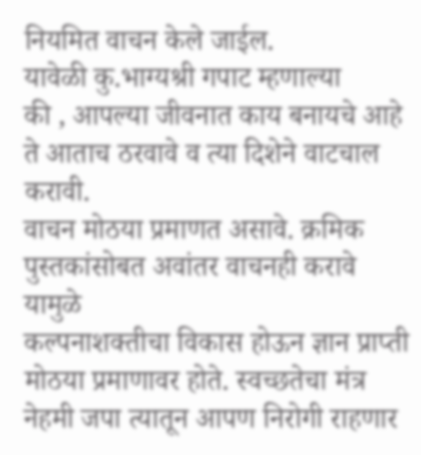नियमित वाचन केले जाईल.
यावेळी कु.भाग्यश्री गपाट म्हणाल्या
की , आपल्या जीवनात काय बनायचे आहे ते आताच ठरवावे व त्या दिशेने वाटचाल करावी.
वाचन मोठया प्रमाणत असावे. क्रमिक पुस्तकांसोबत अवांतर वाचनही करावे यामुळे
कल्पनाशक्तीचा विकास होऊन ज्ञान प्राप्ती मोठया प्रमाणावर होते. स्वच्छतेचा मंत्र
नेहमी जपा त्यातून आपण निरोगी राहणार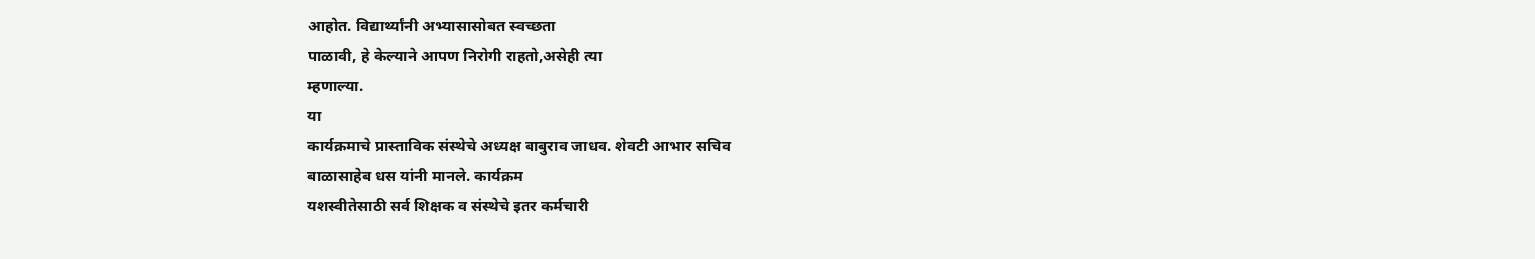आहोत. विद्यार्थ्यांनी अभ्यासासोबत स्वच्छता
पाळावी, हे केल्याने आपण निरोगी राहतो,असेही त्या
म्हणाल्या.
या
कार्यक्रमाचे प्रास्ताविक संस्थेचे अध्यक्ष बाबुराव जाधव. शेवटी आभार सचिव
बाळासाहेब धस यांनी मानले. कार्यक्रम
यशस्वीतेसाठी सर्व शिक्षक व संस्थेचे इतर कर्मचारी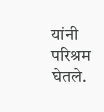यांनी परिश्रम घेतले.